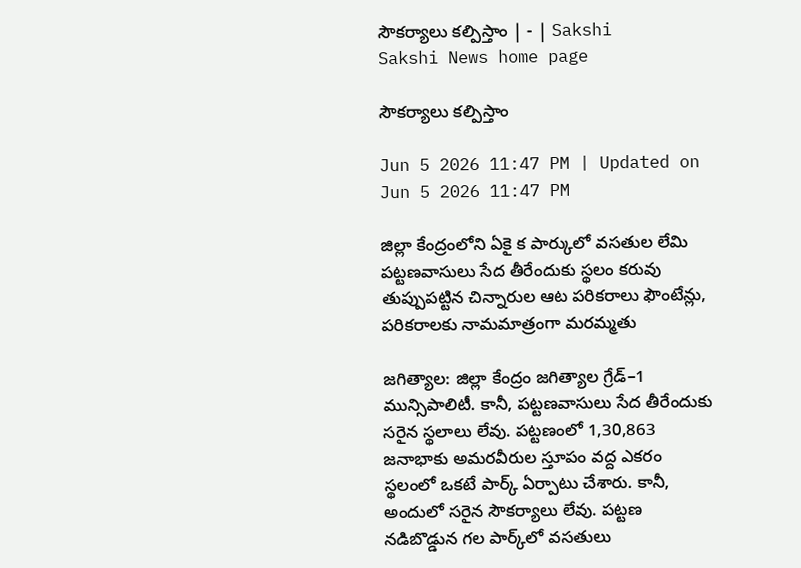సౌకర్యాలు కల్పిస్తాం | - | Sakshi
Sakshi News home page

సౌకర్యాలు కల్పిస్తాం

Jun 5 2026 11:47 PM | Updated on Jun 5 2026 11:47 PM

జిల్లా కేంద్రంలోని ఏకై క పార్కులో వసతుల లేమి పట్టణవాసులు సేద తీరేందుకు స్థలం కరువు తుప్పుపట్టిన చిన్నారుల ఆట పరికరాలు ఫౌంటేన్లు, పరికరాలకు నామమాత్రంగా మరమ్మతు

జగిత్యాల: జిల్లా కేంద్రం జగిత్యాల గ్రేడ్‌–1 మున్సిపాలిటీ. కానీ, పట్టణవాసులు సేద తీరేందుకు సరైన స్థలాలు లేవు. పట్టణంలో 1,30,863 జనాభాకు అమరవీరుల స్తూపం వద్ద ఎకరం స్థలంలో ఒకటే పార్క్‌ ఏర్పాటు చేశారు. కానీ, అందులో సరైన సౌకర్యాలు లేవు. పట్టణ నడిబొడ్డున గల పార్క్‌లో వసతులు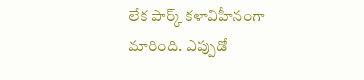లేక పార్క్‌ కళావిహీనంగా మారింది. ఎప్పుడో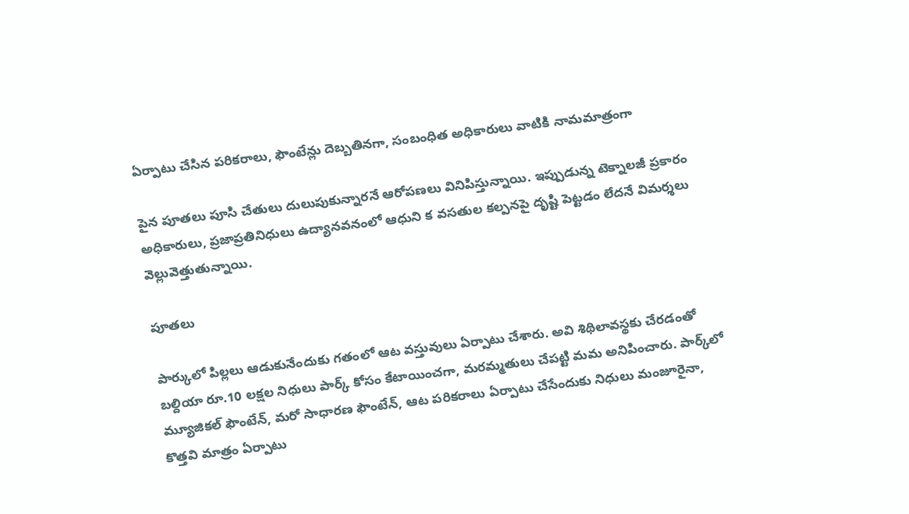ఏర్పాటు చేసిన పరికరాలు, ఫౌంటేన్లు దెబ్బతినగా, సంబంధిత అధికారులు వాటికి నామమాత్రంగా

పైన పూతలు పూసి చేతులు దులుపుకున్నారనే ఆరోపణలు వినిపిస్తున్నాయి. ఇప్పుడున్న టెక్నాలజీ ప్రకారం అధికారులు, ప్రజాప్రతినిధులు ఉద్యానవనంలో ఆధుని క వసతుల కల్పనపై దృష్టి పెట్టడం లేదనే విమర్శలు వెల్లువెత్తుతున్నాయి.

పూతలు

పార్కులో పిల్లలు ఆడుకునేందుకు గతంలో ఆట వస్తువులు ఏర్పాటు చేశారు. అవి శిథిలావస్థకు చేరడంతో బల్దియా రూ.10 లక్షల నిధులు పార్క్‌ కోసం కేటాయించగా, మరమ్మతులు చేపట్టి మమ అనిపించారు. పార్క్‌లో మ్యూజికల్‌ ఫౌంటేన్‌, మరో సాధారణ ఫౌంటేన్‌, ఆట పరికరాలు ఏర్పాటు చేసేందుకు నిధులు మంజూరైనా, కొత్తవి మాత్రం ఏర్పాటు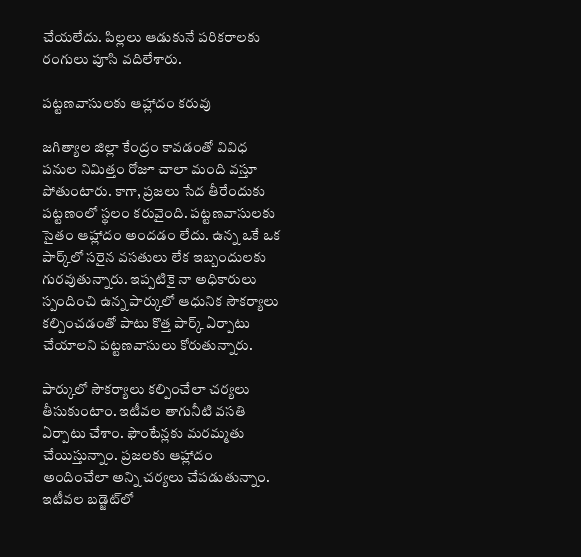చేయలేదు. పిల్లలు ఆడుకునే పరికరాలకు రంగులు పూసి వదిలేశారు.

పట్టణవాసులకు ఆహ్లాదం కరువు

జగిత్యాల జిల్లా కేంద్రం కావడంతో వివిధ పనుల నిమిత్తం రోజూ చాలా మంది వస్తూ పోతుంటారు. కాగా, ప్రజలు సేద తీరేందుకు పట్టణంలో స్థలం కరువైంది. పట్టణవాసులకు సైతం ఆహ్లాదం అందడం లేదు. ఉన్న ఒకే ఒక పార్క్‌లో సరైన వసతులు లేక ఇబ్బందులకు గురవుతున్నారు. ఇప్పటికై నా అధికారులు స్పందించి ఉన్న పార్కులో ఆధునిక సౌకర్యాలు కల్పించడంతో పాటు కొత్త పార్క్‌ ఏర్పాటు చేయాలని పట్టణవాసులు కోరుతున్నారు.

పార్కులో సౌకర్యాలు కల్పించేలా చర్యలు తీసుకుంటాం. ఇటీవల తాగునీటి వసతి ఏర్పాటు చేశాం. ఫౌంటేన్లకు మరమ్మతు చేయిస్తున్నాం. ప్రజలకు ఆహ్లాదం అందించేలా అన్ని చర్యలు చేపడుతున్నాం. ఇటీవల బడ్జెట్‌లో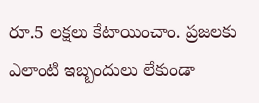రూ.5 లక్షలు కేటాయించాం. ప్రజలకు ఎలాంటి ఇబ్బందులు లేకుండా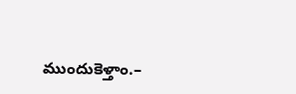ముందుకెళ్తాం.–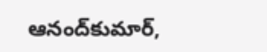ఆనంద్‌కుమార్‌,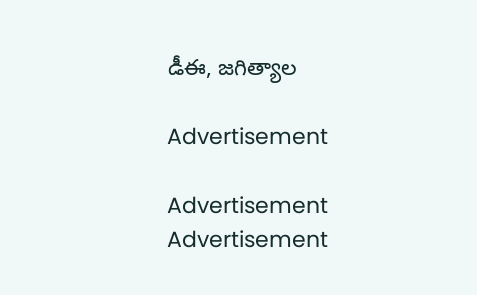డీఈ, జగిత్యాల

Advertisement

Advertisement
Advertisement